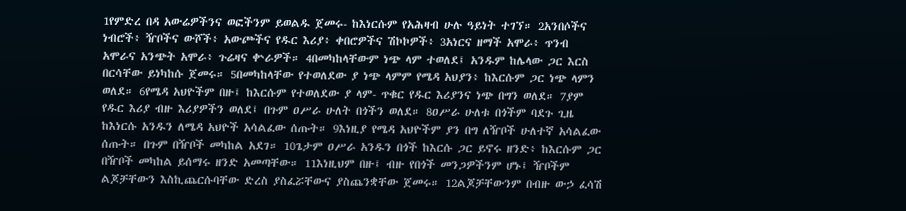1የምድረ በዳ አውሬዎችንና ወፎችንም ይወልዱ ጀመሩ- ከእነርሱም የአሕዛብ ሁሉ ዓይነት ተገኘ። 2አንበሶችና ነብሮች፥ ዥቦችና ውሾች፥ አውጮችና የዱር እሪያ፥ ቀበሮዎችና ሽኮኮዎች፥ 3አነርና ዘማች አሞራ፥ ጥንብ አሞራና አንጭት አሞራ፥ ጉሬዛና ቍራዎች። 4በመካከላቸውም ነጭ ላም ተወለደ፤ አንዱም ከሌላው ጋር እርስ በርሳቸው ይነካከሱ ጀመሩ። 5በመካከላቸው የተወለደው ያ ነጭ ላምም የሜዳ አህያን፥ ከእርሱም ጋር ነጭ ላምን ወለደ። 6የሜዳ አህዮችም በዙ፤ ከእርሱም የተወለደው ያ ላም- ጥቁር የዱር እሪያንና ነጭ በግን ወለደ። 7ያም የዱር እሪያ ብዙ እሪያዎችን ወለደ፤ በጉም ዐሥራ ሁለት በጎችን ወለደ። 8ዐሥራ ሁለቱ በጎችም ባደጉ ጊዜ ከእነርሱ አንዱን ለሜዳ አህዮች አሳልፈው ሰጡት። 9እነዚያ የሜዳ አህዮችም ያን በግ ለዥቦች ሁለተኛ አሳልፈው ሰጡት። በጉም በዥቦች መካከል አደገ። 10ጌታም ዐሥራ አንዱን በጎች ከእርሱ ጋር ይኖሩ ዘንድ፥ ከእርሱም ጋር በዥቦች መካከል ይሰማሩ ዘንድ አመጣቸው። 11እነዚህም በዙ፤ ብዙ የበጎች መንጋዎችንም ሆኑ፤ ዥቦችም ልጆቻቸውን እስኪጨርሱባቸው ድረስ ያስፈሯቸውና ያስጨንቋቸው ጀመሩ። 12ልጆቻቸውንም በብዙ ውኃ ፈሳሽ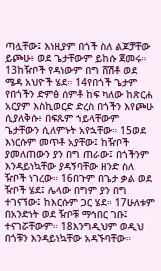ጣሏቸው፤ እነዚያም በጎች ስለ ልጆቻቸው ይጮሁ፥ ወደ ጌታቸውም ይከሱ ጀመሩ። 13ከዥቦች የዳነውም በግ ሸሽቶ ወደ ሜዳ አህዮች ሄደ። 14የበጎች ጌታም የበጎችን ድምፅ ሰምቶ ከፍ ካለው ከጽርሐ አርያም እስኪወርድ ድረስ በጎችን እየጮሁ ሲያለቅሱ፥ በፍጹም ኀይላቸውም ጌታቸውን ሲለምኑት አየኋቸው። 15ወደ እነርሱም መጥቶ አያቸው፤ ከዥቦች ያመለጠውን ያን በግ ጠራው፤ በጎችንም እንዳይነኳቸው ያዳኝባቸው ዘንድ ስለ ዥቦች ነገረው። 16በጉም በጌታ ቃል ወደ ዥቦች ሄደ፤ ሌላው በግም ያን በግ ተገናኘው፤ ከእርሱም ጋር ሄደ። 17ሁለቱም በአንድነት ወደ ዥቦቹ ማኅበር ገቡ፤ ተናገሯቸውም። 18እንግዲህም ወዲህ በጎቹን እንዳይነኳቸው አዳኙባቸው።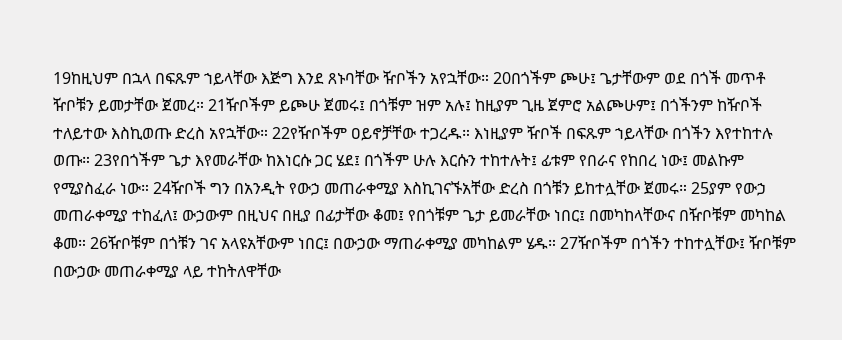19ከዚህም በኋላ በፍጹም ኀይላቸው እጅግ እንደ ጸኑባቸው ዥቦችን አየኋቸው። 20በጎችም ጮሁ፤ ጌታቸውም ወደ በጎች መጥቶ ዥቦቹን ይመታቸው ጀመረ። 21ዥቦችም ይጮሁ ጀመሩ፤ በጎቹም ዝም አሉ፤ ከዚያም ጊዜ ጀምሮ አልጮሁም፤ በጎችንም ከዥቦች ተለይተው እስኪወጡ ድረስ አየኋቸው። 22የዥቦችም ዐይኖቻቸው ተጋረዱ። እነዚያም ዥቦች በፍጹም ኀይላቸው በጎችን እየተከተሉ ወጡ። 23የበጎችም ጌታ እየመራቸው ከእነርሱ ጋር ሄደ፤ በጎችም ሁሉ እርሱን ተከተሉት፤ ፊቱም የበራና የከበረ ነው፤ መልኩም የሚያስፈራ ነው። 24ዥቦች ግን በአንዲት የውኃ መጠራቀሚያ እስኪገናኙአቸው ድረስ በጎቹን ይከተሏቸው ጀመሩ። 25ያም የውኃ መጠራቀሚያ ተከፈለ፤ ውኃውም በዚህና በዚያ በፊታቸው ቆመ፤ የበጎቹም ጌታ ይመራቸው ነበር፤ በመካከላቸውና በዥቦቹም መካከል ቆመ። 26ዥቦቹም በጎቹን ገና አላዩአቸውም ነበር፤ በውኃው ማጠራቀሚያ መካከልም ሄዱ። 27ዥቦችም በጎችን ተከተሏቸው፤ ዥቦቹም በውኃው መጠራቀሚያ ላይ ተከትለዋቸው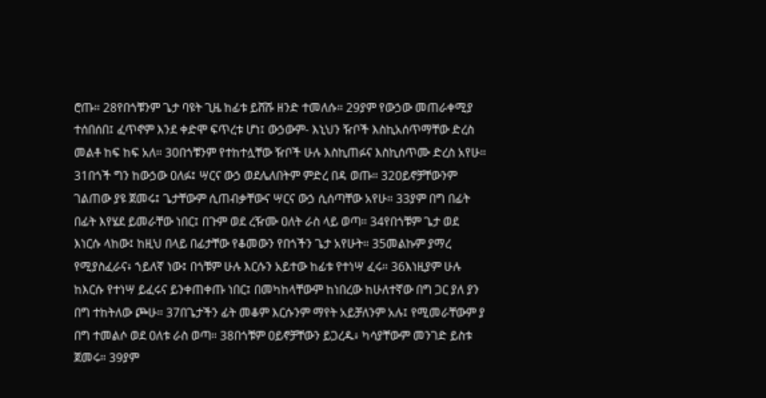ሮጡ። 28የበጎቹንም ጌታ ባዩት ጊዜ ከፊቱ ይሸሹ ዘንድ ተመለሱ። 29ያም የውኃው መጠራቀሚያ ተሰበሰበ፤ ፈጥኖም እንደ ቀድሞ ፍጥረቱ ሆነ፤ ውኃውም- እኒህን ዥቦች እስኪአሰጥማቸው ድረስ መልቶ ከፍ ከፍ አለ። 30በጎቹንም የተከተሏቸው ዥቦች ሁሉ እስኪጠፉና እስኪሰጥሙ ድረስ አየሁ። 31በጎች ግን ከውኃው ዐለፉ፤ ሣርና ውኃ ወደሌለበትም ምድረ በዳ ወጡ። 32ዐይኖቻቸውንም ገልጠው ያዩ ጀመሩ፤ ጌታቸውም ሲጠብቃቸውና ሣርና ውኃ ሲሰጣቸው አየሁ። 33ያም በግ በፊት በፊት እየሄደ ይመራቸው ነበር፤ በጉም ወደ ረዥሙ ዐለት ራስ ላይ ወጣ። 34የበጎቹም ጌታ ወደ እነርሱ ላከው፤ ከዚህ በላይ በፊታቸው የቆመውን የበጎችን ጌታ አየሁት። 35መልኩም ያማረ የሚያስፈራና፥ ኀይለኛ ነው፤ በጎቹም ሁሉ እርሱን አይተው ከፊቱ የተነሣ ፈሩ። 36እነዚያም ሁሉ ከእርሱ የተነሣ ይፈሩና ይንቀጠቀጡ ነበር፤ በመካከላቸውም ከነበረው ከሁለተኛው በግ ጋር ያለ ያን በግ ተከትለው ጮሁ። 37በጌታችን ፊት መቆም እርሱንም ማየት አይቻለንም አሉ፤ የሚመራቸውም ያ በግ ተመልሶ ወደ ዐለቱ ራስ ወጣ። 38በጎቹም ዐይኖቻቸውን ይጋረዱ፥ ካሳያቸውም መንገድ ይስቱ ጀመሩ። 39ያም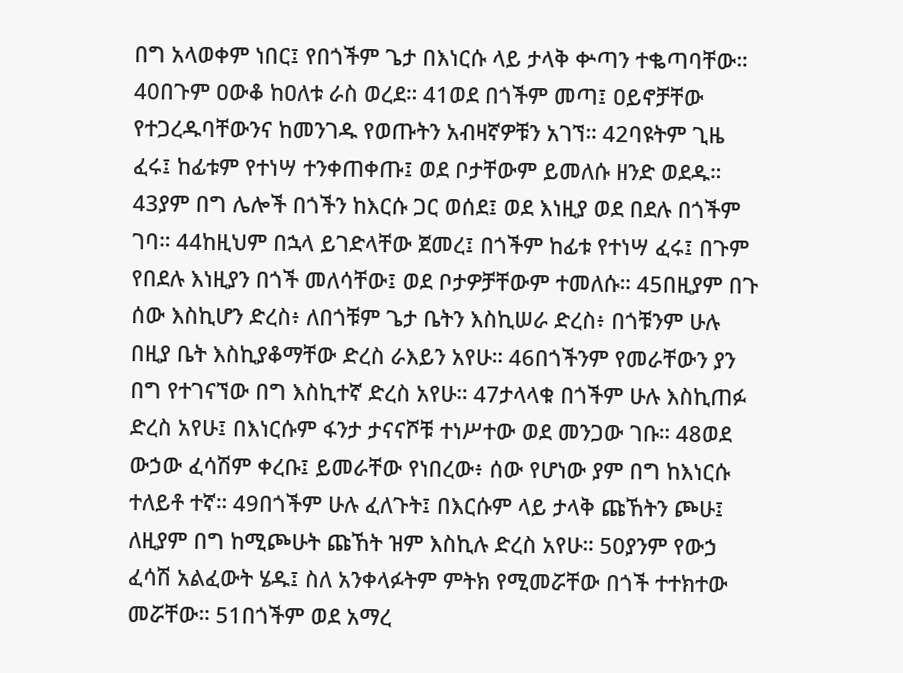በግ አላወቀም ነበር፤ የበጎችም ጌታ በእነርሱ ላይ ታላቅ ቍጣን ተቈጣባቸው። 40በጉም ዐውቆ ከዐለቱ ራስ ወረደ። 41ወደ በጎችም መጣ፤ ዐይኖቻቸው የተጋረዱባቸውንና ከመንገዱ የወጡትን አብዛኛዎቹን አገኘ። 42ባዩትም ጊዜ ፈሩ፤ ከፊቱም የተነሣ ተንቀጠቀጡ፤ ወደ ቦታቸውም ይመለሱ ዘንድ ወደዱ። 43ያም በግ ሌሎች በጎችን ከእርሱ ጋር ወሰደ፤ ወደ እነዚያ ወደ በደሉ በጎችም ገባ። 44ከዚህም በኋላ ይገድላቸው ጀመረ፤ በጎችም ከፊቱ የተነሣ ፈሩ፤ በጉም የበደሉ እነዚያን በጎች መለሳቸው፤ ወደ ቦታዎቻቸውም ተመለሱ። 45በዚያም በጉ ሰው እስኪሆን ድረስ፥ ለበጎቹም ጌታ ቤትን እስኪሠራ ድረስ፥ በጎቹንም ሁሉ በዚያ ቤት እስኪያቆማቸው ድረስ ራእይን አየሁ። 46በጎችንም የመራቸውን ያን በግ የተገናኘው በግ እስኪተኛ ድረስ አየሁ። 47ታላላቁ በጎችም ሁሉ እስኪጠፉ ድረስ አየሁ፤ በእነርሱም ፋንታ ታናናሾቹ ተነሥተው ወደ መንጋው ገቡ። 48ወደ ውኃው ፈሳሽም ቀረቡ፤ ይመራቸው የነበረው፥ ሰው የሆነው ያም በግ ከእነርሱ ተለይቶ ተኛ። 49በጎችም ሁሉ ፈለጉት፤ በእርሱም ላይ ታላቅ ጩኸትን ጮሁ፤ ለዚያም በግ ከሚጮሁት ጩኸት ዝም እስኪሉ ድረስ አየሁ። 50ያንም የውኃ ፈሳሽ አልፈውት ሄዱ፤ ስለ አንቀላፉትም ምትክ የሚመሯቸው በጎች ተተክተው መሯቸው። 51በጎችም ወደ አማረ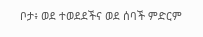ቦታ፥ ወደ ተወደደችና ወደ ሰባች ምድርም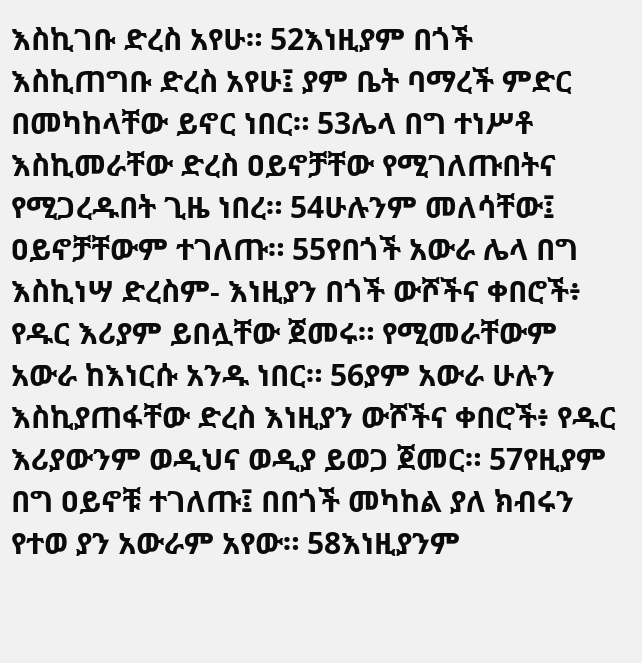እስኪገቡ ድረስ አየሁ። 52እነዚያም በጎች እስኪጠግቡ ድረስ አየሁ፤ ያም ቤት ባማረች ምድር በመካከላቸው ይኖር ነበር። 53ሌላ በግ ተነሥቶ እስኪመራቸው ድረስ ዐይኖቻቸው የሚገለጡበትና የሚጋረዱበት ጊዜ ነበረ። 54ሁሉንም መለሳቸው፤ ዐይኖቻቸውም ተገለጡ። 55የበጎች አውራ ሌላ በግ እስኪነሣ ድረስም- እነዚያን በጎች ውሾችና ቀበሮች፥ የዱር እሪያም ይበሏቸው ጀመሩ። የሚመራቸውም አውራ ከእነርሱ አንዱ ነበር። 56ያም አውራ ሁሉን እስኪያጠፋቸው ድረስ እነዚያን ውሾችና ቀበሮች፥ የዱር እሪያውንም ወዲህና ወዲያ ይወጋ ጀመር። 57የዚያም በግ ዐይኖቹ ተገለጡ፤ በበጎች መካከል ያለ ክብሩን የተወ ያን አውራም አየው። 58እነዚያንም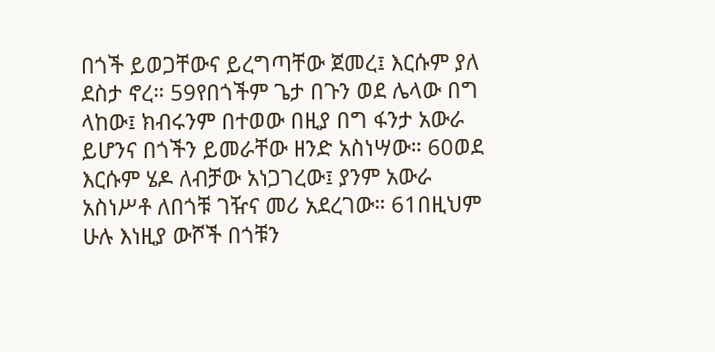በጎች ይወጋቸውና ይረግጣቸው ጀመረ፤ እርሱም ያለ ደስታ ኖረ። 59የበጎችም ጌታ በጉን ወደ ሌላው በግ ላከው፤ ክብሩንም በተወው በዚያ በግ ፋንታ አውራ ይሆንና በጎችን ይመራቸው ዘንድ አስነሣው። 60ወደ እርሱም ሄዶ ለብቻው አነጋገረው፤ ያንም አውራ አስነሥቶ ለበጎቹ ገዥና መሪ አደረገው። 61በዚህም ሁሉ እነዚያ ውሾች በጎቹን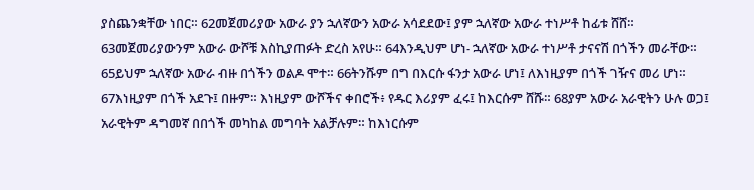ያስጨንቋቸው ነበር። 62መጀመሪያው አውራ ያን ኋለኛውን አውራ አሳደደው፤ ያም ኋለኛው አውራ ተነሥቶ ከፊቱ ሸሸ። 63መጀመሪያውንም አውራ ውሾቹ እስኪያጠፉት ድረስ አየሁ። 64እንዲህም ሆነ- ኋለኛው አውራ ተነሥቶ ታናናሽ በጎችን መራቸው። 65ይህም ኋለኛው አውራ ብዙ በጎችን ወልዶ ሞተ። 66ትንሹም በግ በእርሱ ፋንታ አውራ ሆነ፤ ለእነዚያም በጎች ገዥና መሪ ሆነ። 67እነዚያም በጎች አደጉ፤ በዙም። እነዚያም ውሾችና ቀበሮች፥ የዱር እሪያም ፈሩ፤ ከእርሱም ሸሹ። 68ያም አውራ አራዊትን ሁሉ ወጋ፤ አራዊትም ዳግመኛ በበጎች መካከል መግባት አልቻሉም። ከእነርሱም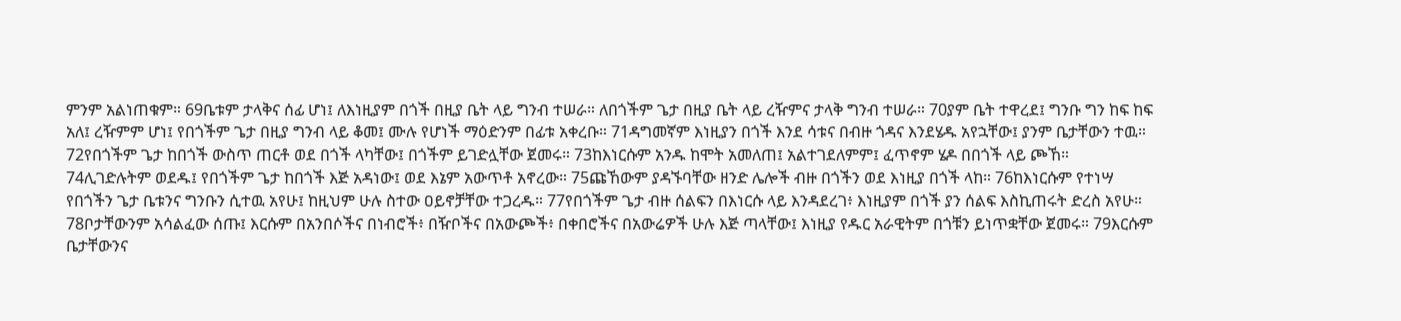ምንም አልነጠቁም። 69ቤቱም ታላቅና ሰፊ ሆነ፤ ለእነዚያም በጎች በዚያ ቤት ላይ ግንብ ተሠራ። ለበጎችም ጌታ በዚያ ቤት ላይ ረዥምና ታላቅ ግንብ ተሠራ። 70ያም ቤት ተዋረደ፤ ግንቡ ግን ከፍ ከፍ አለ፤ ረዥምም ሆነ፤ የበጎችም ጌታ በዚያ ግንብ ላይ ቆመ፤ ሙሉ የሆነች ማዕድንም በፊቱ አቀረቡ። 71ዳግመኛም እነዚያን በጎች እንደ ሳቱና በብዙ ጎዳና እንደሄዱ አየኋቸው፤ ያንም ቤታቸውን ተዉ። 72የበጎችም ጌታ ከበጎች ውስጥ ጠርቶ ወደ በጎች ላካቸው፤ በጎችም ይገድሏቸው ጀመሩ። 73ከእነርሱም አንዱ ከሞት አመለጠ፤ አልተገደለምም፤ ፈጥኖም ሄዶ በበጎች ላይ ጮኸ። 74ሊገድሉትም ወደዱ፤ የበጎችም ጌታ ከበጎች እጅ አዳነው፤ ወደ እኔም አውጥቶ አኖረው። 75ጩኸውም ያዳኙባቸው ዘንድ ሌሎች ብዙ በጎችን ወደ እነዚያ በጎች ላከ። 76ከእነርሱም የተነሣ የበጎችን ጌታ ቤቱንና ግንቡን ሲተዉ አየሁ፤ ከዚህም ሁሉ ስተው ዐይኖቻቸው ተጋረዱ። 77የበጎችም ጌታ ብዙ ሰልፍን በእነርሱ ላይ እንዳደረገ፥ እነዚያም በጎች ያን ሰልፍ እስኪጠሩት ድረስ አየሁ። 78ቦታቸውንም አሳልፈው ሰጡ፤ እርሱም በአንበሶችና በነብሮች፥ በዥቦችና በአውጮች፥ በቀበሮችና በአውሬዎች ሁሉ እጅ ጣላቸው፤ እነዚያ የዱር አራዊትም በጎቹን ይነጥቋቸው ጀመሩ። 79እርሱም ቤታቸውንና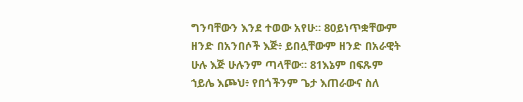ግንባቸውን እንደ ተወው አየሁ። 80ይነጥቋቸውም ዘንድ በአንበሶች እጅ፥ ይበሏቸውም ዘንድ በአራዊት ሁሉ እጅ ሁሉንም ጣላቸው። 81እኔም በፍጹም ኀይሌ እጮህ፥ የበጎችንም ጌታ እጠራውና ስለ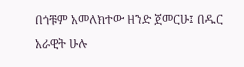በጎቹም አመለክተው ዘንድ ጀመርሁ፤ በዱር አራዊት ሁሉ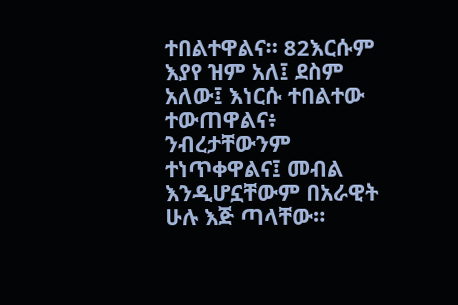ተበልተዋልና። 82እርሱም እያየ ዝም አለ፤ ደስም አለው፤ እነርሱ ተበልተው ተውጠዋልና፥ ንብረታቸውንም ተነጥቀዋልና፤ መብል እንዲሆኗቸውም በአራዊት ሁሉ እጅ ጣላቸው።